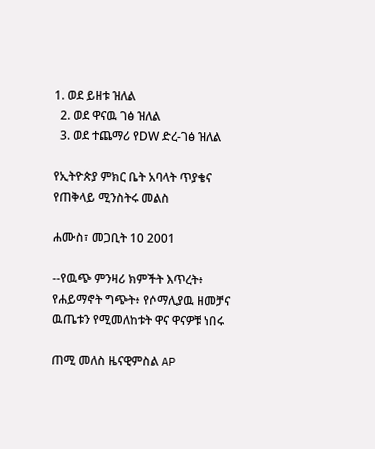1. ወደ ይዘቱ ዝለል
  2. ወደ ዋናዉ ገፅ ዝለል
  3. ወደ ተጨማሪ የDW ድረ-ገፅ ዝለል

የኢትዮጵያ ምክር ቤት አባላት ጥያቄና የጠቅላይ ሚንስትሩ መልስ

ሐሙስ፣ መጋቢት 10 2001

--የዉጭ ምንዛሪ ክምችት እጥረት፥ የሐይማኖት ግጭት፥ የሶማሊያዉ ዘመቻና ዉጤቱን የሚመለከቱት ዋና ዋናዎቹ ነበሩ

ጠሚ መለስ ዜናዊምስል AP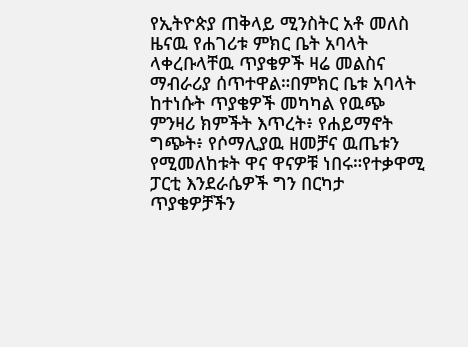የኢትዮጵያ ጠቅላይ ሚንስትር አቶ መለስ ዜናዉ የሐገሪቱ ምክር ቤት አባላት ላቀረቡላቸዉ ጥያቄዎች ዛሬ መልስና ማብራሪያ ሰጥተዋል።በምክር ቤቱ አባላት ከተነሱት ጥያቄዎች መካካል የዉጭ ምንዛሪ ክምችት እጥረት፥ የሐይማኖት ግጭት፥ የሶማሊያዉ ዘመቻና ዉጤቱን የሚመለከቱት ዋና ዋናዎቹ ነበሩ።የተቃዋሚ ፓርቲ እንደራሴዎች ግን በርካታ ጥያቄዎቻችን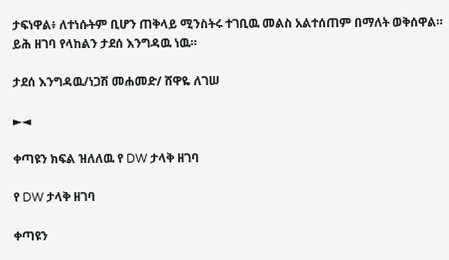ታፍነዋል፥ ለተነሱትም ቢሆን ጠቅላይ ሚንስትሩ ተገቢዉ መልስ አልተሰጠም በማለት ወቅሰዋል። ይሕ ዘገባ የላከልን ታደሰ እንግዳዉ ነዉ።

ታደሰ እንግዳዉ/ነጋሽ መሐመድ/ ሸዋዬ ለገሠ

►◄

ቀጣዩን ክፍል ዝለለዉ የ DW ታላቅ ዘገባ

የ DW ታላቅ ዘገባ

ቀጣዩን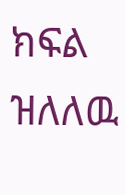ክፍል ዝለለዉ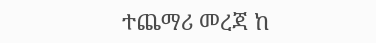ተጨማሪ መረጃ ከ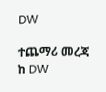DW

ተጨማሪ መረጃ ከ DW